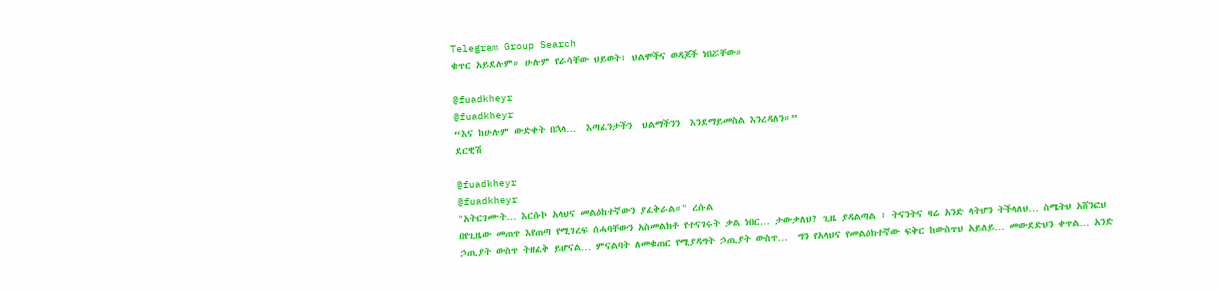Telegram Group Search
ቁጥር አይደሉም። ሁሉም የራሳቸው ህይወት፣ ህልሞችና ወዳጆች ነበሯቸው።

@fuadkheyr
@fuadkheyr
“እና ከሁሉም ውድቀት በኋላ…  እጣፈንታችን  ህልማችንን  እንደማይመስል እንረዳለን።”
ደርዊሽ

@fuadkheyr
@fuadkheyr
"አትርገሙት… እርሱኮ አላህና መልዕከተኛውን ያፈቅራል።" ረሱል
በየጊዜው መጠጥ እየጠጣ የሚገረፍ ሰሓባቸውን አስመልክቶ የተናገሩት ቃል ነበር… ታውቃለህ? ጊዜ ያዳልጣል ፣ ትናንትና ዛሬ አንድ ላትሆን ትችላለህ… ስሜትህ አሸንፎህ ኃጢያት ውስጥ ትዘፈቅ ይሆናል… ምናልባት ለመቁጠር የሚያዳግት ኃጢያት ውስጥ…  ግን የአላህና የመልዕክተኛው ፍቅር ከውስጥህ አይለይ… መውደድህን ቀጥል… አንድ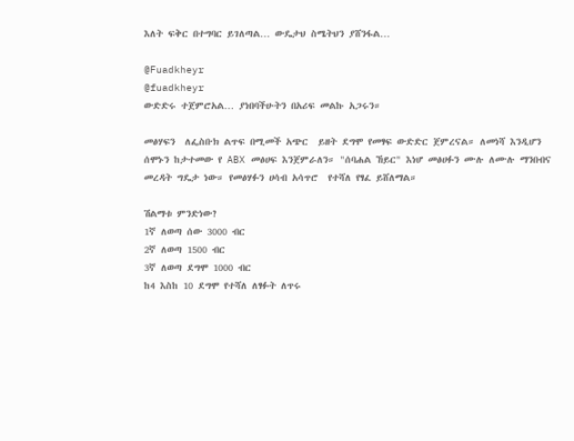እለት ፍቅር በተግባር ይገለጣል… ውዴታህ ስሜትህን ያሸንፋል…

@Fuadkheyr
@fuadkheyr
ውድድሩ ተጀምሮአል… ያነበባችሁትን በአሪፍ መልኩ አጋሩን።

መፅሃፍን  ለፌስቡክ ልጥፍ በሚመች አጭር  ይዘት ደግሞ የመፃፍ ውድድር ጀምረናል። ለመነሻ እንዲሆን ሰሞኑን ከታተመው የ ABX መፅሀፍ እንጀምራለን። "ሰባሐል ኸይር" እነሆ መፅሀፉን ሙሉ ለሙሉ ማንበብና መረዳት ግዴታ ነው። የመፅሃፉን ሀሳብ አሳጥሮ  የተሻለ የፃፈ ይሸለማል።

ሽልማቱ ምንድነው?
1ኛ ለወጣ ሰው 3000 ብር
2ኛ ለወጣ 1500 ብር
3ኛ ለወጣ ደግሞ 1000 ብር
ከ4 እስከ 10 ደግሞ የተሻለ ለፃፉት ለጥሩ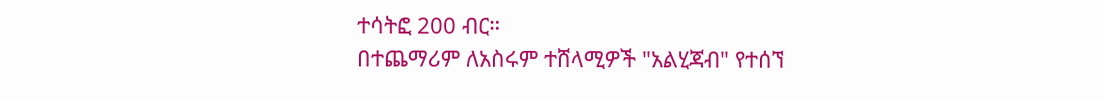ተሳትፎ 200 ብር።
በተጨማሪም ለአስሩም ተሸላሚዎች "አልሂጃብ" የተሰኘ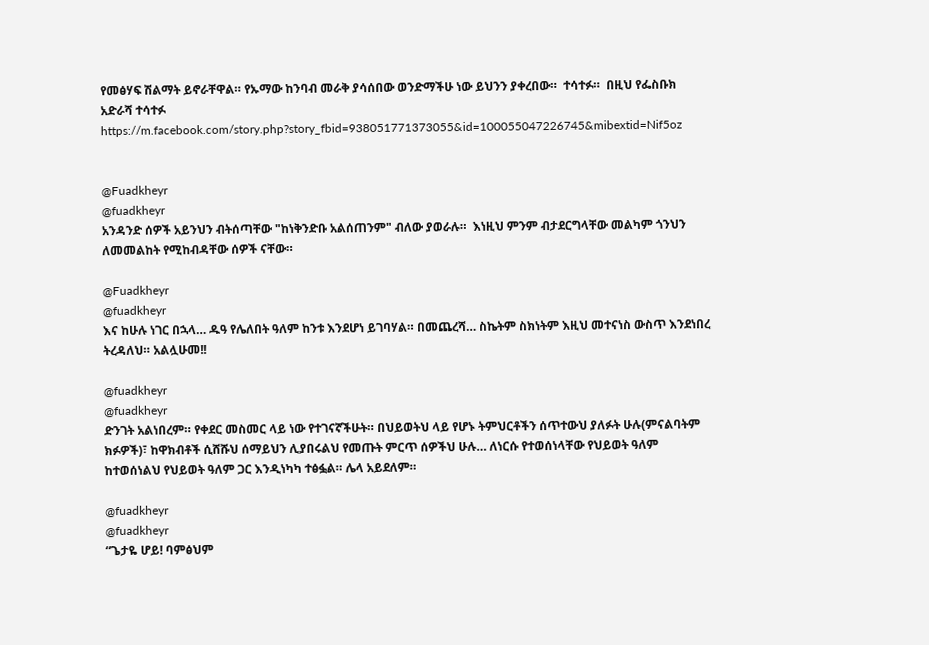የመፅሃፍ ሽልማት ይኖራቸዋል። የኡማው ከንባብ መራቅ ያሳሰበው ወንድማችሁ ነው ይህንን ያቀረበው።  ተሳተፉ።  በዚህ የፌስቡክ አድራሻ ተሳተፉ
https://m.facebook.com/story.php?story_fbid=938051771373055&id=100055047226745&mibextid=Nif5oz


@Fuadkheyr
@fuadkheyr
አንዳንድ ሰዎች አይንህን ብትሰጣቸው "ከነቅንድቡ አልሰጠንም" ብለው ያወራሉ።  እነዚህ ምንም ብታደርግላቸው መልካም ጎንህን ለመመልከት የሚከብዳቸው ሰዎች ናቸው።

@Fuadkheyr
@fuadkheyr
እና ከሁሉ ነገር በኋላ… ዱዓ የሌለበት ዓለም ከንቱ እንደሆነ ይገባሃል። በመጨረሻ… ስኬትም ስክነትም እዚህ መተናነስ ውስጥ እንደነበረ ትረዳለህ። አልሏሁመ!!

@fuadkheyr
@fuadkheyr
ድንገት አልነበረም። የቀደር መስመር ላይ ነው የተገናኛችሁት። በህይወትህ ላይ የሆኑ ትምህርቶችን ሰጥተውህ ያለፉት ሁሉ(ምናልባትም ክፉዎች)፣ ከዋክብቶች ሲሸሹህ ሰማይህን ሊያበሩልህ የመጡት ምርጥ ሰዎችህ ሁሉ… ለነርሱ የተወሰነላቸው የህይወት ዓለም ከተወሰነልህ የህይወት ዓለም ጋር እንዲነካካ ተፅፏል። ሌላ አይደለም።

@fuadkheyr
@fuadkheyr
“ጌታዬ ሆይ! ባምፅህም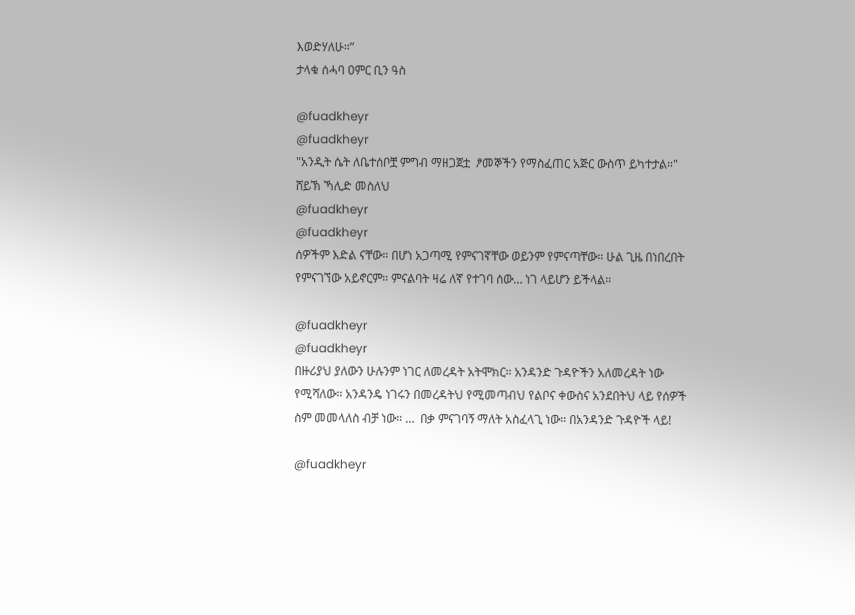እወድሃለሁ።”
ታላቁ ሰሓባ ዐምር ቢን ዓስ

@fuadkheyr
@fuadkheyr
"አንዲት ሴት ለቤተሰቦቿ ምግብ ማዘጋጀቷ  ፆመኞችን የማስፈጠር አጅር ውስጥ ይካተታል።"
ሸይኽ ኻሊድ መስለህ
@fuadkheyr
@fuadkheyr
ሰዎችም እድል ናቸው። በሆነ አጋጣሚ የምናገኛቸው ወይንም የምናጣቸው። ሁል ጊዜ በነበረበት የምናገኘው አይኖርም። ምናልባት ዛሬ ለኛ የተገባ ሰው… ነገ ላይሆን ይችላል።

@fuadkheyr
@fuadkheyr
በዙሪያህ ያለውን ሁሉንም ነገር ለመረዳት አትሞክር። አንዳንድ ጉዳዮችን አለመረዳት ነው የሚሻለው። አንዳንዴ ነገሩን በመረዳትህ የሚመጣብህ የልቦና ቀውስና አንደበትህ ላይ የሰዎች ስም መመላለስ ብቻ ነው። …  በቃ ምናገባኝ ማለት አስፈላጊ ነው። በአንዳንድ ጉዳዮች ላይ!

@fuadkheyr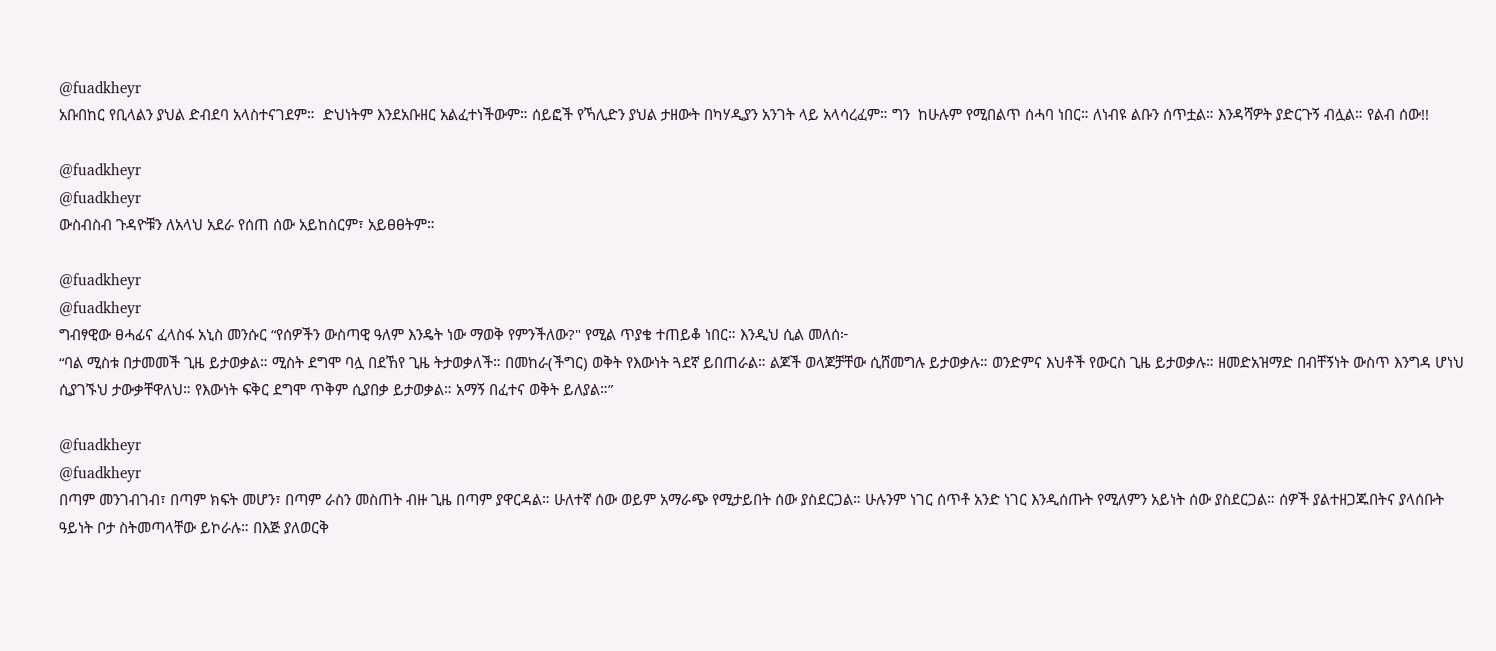@fuadkheyr
አቡበከር የቢላልን ያህል ድብደባ አላስተናገደም።  ድህነትም እንደአቡዘር አልፈተነችውም። ሰይፎች የኻሊድን ያህል ታዘውት በካሃዲያን አንገት ላይ አላሳረፈም። ግን  ከሁሉም የሚበልጥ ሰሓባ ነበር። ለነብዩ ልቡን ሰጥቷል። እንዳሻዎት ያድርጉኝ ብሏል። የልብ ሰው!!

@fuadkheyr
@fuadkheyr
ውስብስብ ጉዳዮቹን ለአላህ አደራ የሰጠ ሰው አይከስርም፣ አይፀፀትም።

@fuadkheyr
@fuadkheyr
ግብፃዊው ፀሓፊና ፈላስፋ አኒስ መንሱር “የሰዎችን ውስጣዊ ዓለም እንዴት ነው ማወቅ የምንችለው?" የሚል ጥያቄ ተጠይቆ ነበር። እንዲህ ሲል መለሰ፦
“ባል ሚስቱ በታመመች ጊዜ ይታወቃል። ሚስት ደግሞ ባሏ በደኸየ ጊዜ ትታወቃለች። በመከራ(ችግር) ወቅት የእውነት ጓደኛ ይበጠራል። ልጆች ወላጆቻቸው ሲሸመግሉ ይታወቃሉ። ወንድምና እህቶች የውርስ ጊዜ ይታወቃሉ። ዘመድአዝማድ በብቸኝነት ውስጥ እንግዳ ሆነህ ሲያገኙህ ታውቃቸዋለህ። የእውነት ፍቅር ደግሞ ጥቅም ሲያበቃ ይታወቃል። አማኝ በፈተና ወቅት ይለያል።”

@fuadkheyr
@fuadkheyr
በጣም መንገብገብ፣ በጣም ክፍት መሆን፣ በጣም ራስን መስጠት ብዙ ጊዜ በጣም ያዋርዳል። ሁለተኛ ሰው ወይም አማራጭ የሚታይበት ሰው ያስደርጋል። ሁሉንም ነገር ሰጥቶ አንድ ነገር እንዲሰጡት የሚለምን አይነት ሰው ያስደርጋል። ሰዎች ያልተዘጋጁበትና ያላሰቡት ዓይነት ቦታ ስትመጣላቸው ይኮራሉ። በእጅ ያለወርቅ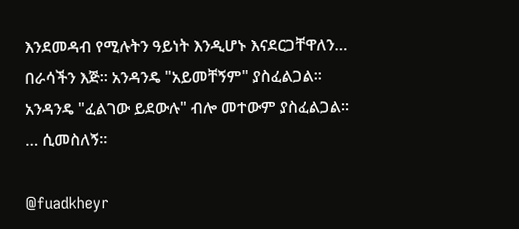እንደመዳብ የሚሉትን ዓይነት እንዲሆኑ እናደርጋቸዋለን… በራሳችን እጅ። አንዳንዴ "አይመቸኝም" ያስፈልጋል። አንዳንዴ "ፈልገው ይደውሉ" ብሎ መተውም ያስፈልጋል። … ሲመስለኝ።

@fuadkheyr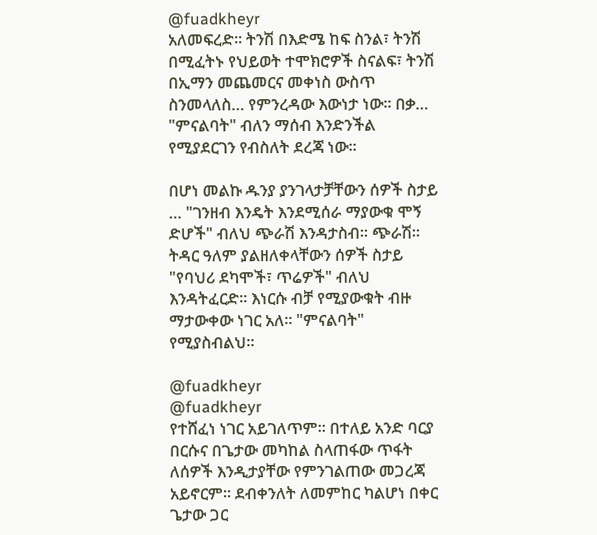@fuadkheyr
አለመፍረድ። ትንሽ በእድሜ ከፍ ስንል፣ ትንሽ በሚፈትኑ የህይወት ተሞክሮዎች ስናልፍ፣ ትንሽ በኢማን መጨመርና መቀነስ ውስጥ ስንመላለስ… የምንረዳው እውነታ ነው። በቃ… "ምናልባት" ብለን ማሰብ እንድንችል የሚያደርገን የብስለት ደረጃ ነው።

በሆነ መልኩ ዱንያ ያንገላታቻቸውን ሰዎች ስታይ … "ገንዘብ እንዴት እንደሚሰራ ማያውቁ ሞኝ ድሆች" ብለህ ጭራሽ እንዳታስብ። ጭራሽ። ትዳር ዓለም ያልዘለቀላቸውን ሰዎች ስታይ "የባህሪ ደካሞች፣ ጥሬዎች" ብለህ እንዳትፈርድ። እነርሱ ብቻ የሚያውቁት ብዙ ማታውቀው ነገር አለ። "ምናልባት" የሚያስብልህ።

@fuadkheyr
@fuadkheyr
የተሸፈነ ነገር አይገለጥም። በተለይ አንድ ባርያ በርሱና በጌታው መካከል ስላጠፋው ጥፋት ለሰዎች እንዲታያቸው የምንገልጠው መጋረጃ አይኖርም። ደብቀንለት ለመምከር ካልሆነ በቀር ጌታው ጋር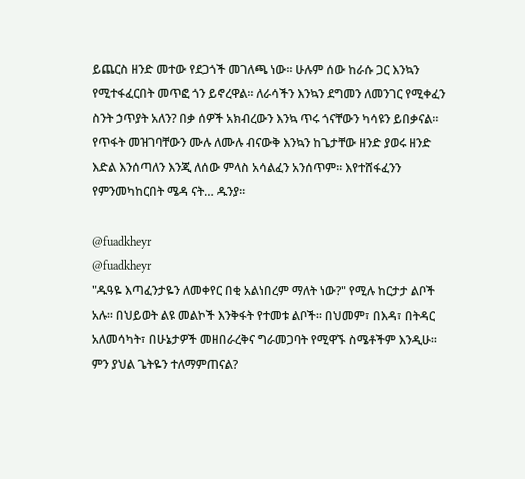ይጨርስ ዘንድ መተው የደጋጎች መገለጫ ነው። ሁሉም ሰው ከራሱ ጋር እንኳን የሚተፋፈርበት መጥፎ ጎን ይኖረዋል። ለራሳችን እንኳን ደግመን ለመንገር የሚቀፈን ስንት ኃጥያት አለን? በቃ ሰዎች አክብረውን እንኳ ጥሩ ጎናቸውን ካሳዩን ይበቃናል። የጥፋት መዝገባቸውን ሙሉ ለሙሉ ብናውቅ እንኳን ከጌታቸው ዘንድ ያወሩ ዘንድ እድል እንሰጣለን እንጂ ለሰው ምላስ አሳልፈን አንሰጥም። እየተሸፋፈንን የምንመካከርበት ሜዳ ናት… ዱንያ።

@fuadkheyr
@fuadkheyr
"ዱዓዬ እጣፈንታዬን ለመቀየር በቂ አልነበረም ማለት ነው?" የሚሉ ከርታታ ልቦች አሉ። በህይወት ልዩ መልኮች እንቅፋት የተመቱ ልቦች። በህመም፣ በእዳ፣ በትዳር አለመሳካት፣ በሁኔታዎች መዘበራረቅና ግራመጋባት የሚዋኙ ስሜቶችም እንዲሁ። ምን ያህል ጌትዬን ተለማምጠናል?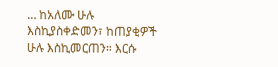… ከአለሙ ሁሉ እስኪያስቀድመን፣ ከጠያቂዎች ሁሉ እስኪመርጠን። እርሱ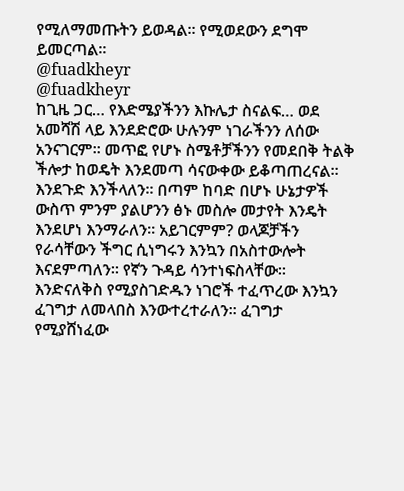የሚለማመጡትን ይወዳል። የሚወደውን ደግሞ ይመርጣል።
@fuadkheyr
@fuadkheyr
ከጊዜ ጋር… የእድሜያችንን እኩሌታ ስናልፍ… ወደ አመሻሽ ላይ እንደድሮው ሁሉንም ነገራችንን ለሰው አንናገርም። መጥፎ የሆኑ ስሜቶቻችንን የመደበቅ ትልቅ ችሎታ ከወዴት እንደመጣ ሳናውቀው ይቆጣጠረናል። እንደጉድ እንችላለን። በጣም ከባድ በሆኑ ሁኔታዎች ውስጥ ምንም ያልሆንን ፅኑ መስሎ መታየት እንዴት እንደሆነ እንማራለን። አይገርምም? ወላጆቻችን የራሳቸውን ችግር ሲነግሩን እንኳን በአስተውሎት እናደምጣለን። የኛን ጉዳይ ሳንተነፍስላቸው። እንድናለቅስ የሚያስገድዱን ነገሮች ተፈጥረው እንኳን ፈገግታ ለመላበስ እንውተረተራለን። ፈገግታ የሚያሸነፈው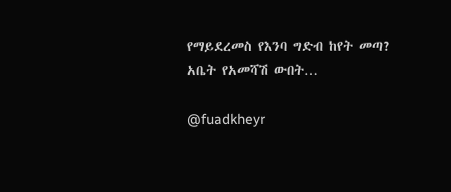የማይደረመስ የእንባ ግድብ ከየት መጣ? አቤት የአመሻሽ ውበት…

@fuadkheyr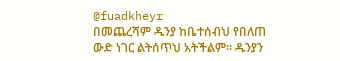@fuadkheyr
በመጨረሻም ዱንያ ከቤተሰብህ የበለጠ ውድ ነገር ልትሰጥህ አትችልም። ዱንያን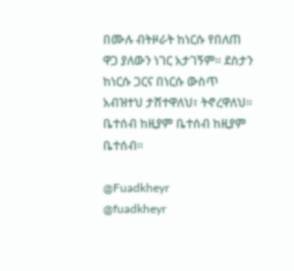በሙሉ ብትዞራት ከነርሱ የበለጠ ዋጋ ያለውን ነገር አታገኝም። ደስታን ከነርሱ ጋርና በነርሱ ውስጥ አብዝተህ ታሸተዋለህ፣ ትኖረዋለህ። ቤተሰብ ከዚያም ቤተሰብ ከዚያም ቤተሰብ።

@Fuadkheyr
@fuadkheyr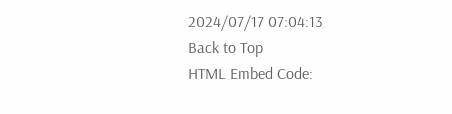2024/07/17 07:04:13
Back to Top
HTML Embed Code: